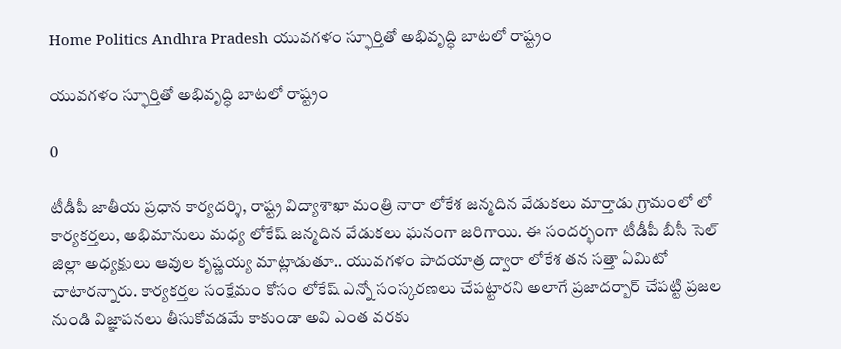Home Politics Andhra Pradesh యువగళం స్ఫూర్తితో అభివృద్ధి బాటలో రాష్ట్రం

యువగళం స్ఫూర్తితో అభివృద్ధి బాటలో రాష్ట్రం

0

టీడీపీ జాతీయ ప్రధాన కార్యదర్శి, రాష్ట్ర విద్యాశాఖా మంత్రి నారా లోకేశ జన్మదిన వేడుకలు మార్తాడు గ్రామంలో లో కార్యకర్తలు, అభిమానులు మధ్య లోకేష్ జన్మదిన వేడుకలు ఘనంగా జరిగాయి. ఈ సందర్భంగా టీడీపీ బీసీ సెల్ జిల్లా అధ్యక్షులు ఆవుల కృష్ణయ్య మాట్లాడుతూ.. యువగళం పాదయాత్ర ద్వారా లోకేశ తన సత్తా ఏమిటో చాటారన్నారు. కార్యకర్తల సంక్షేమం కోసం లోకేష్ ఎన్నో సంస్కరణలు చేపట్టారని అలాగే ప్రజాదర్బార్ చేపట్టి ప్రజల నుండి విజ్ఞాపనలు తీసుకోవడమే కాకుండా అవి ఎంత వరకు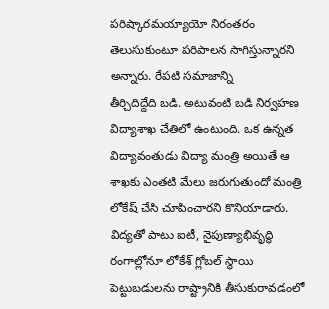పరిష్కారమయ్యాయో నిరంతరం తెలుసుకుంటూ పరిపాలన సాగిస్తున్నారని అన్నారు. రేపటి సమాజాన్ని
తీర్చిదిద్దేది బడి. అటువంటి బడి నిర్వహణ విద్యాశాఖ చేతిలో ఉంటుంది. ఒక ఉన్నత విద్యావంతుడు విద్యా మంత్రి అయితే ఆ శాఖకు ఎంతటి మేలు జరుగుతుందో మంత్రి లోకేష్ చేసి చూపించారని కొనియాడారు. విద్యతో పాటు ఐటీ, నైపుణ్యాభివృద్ధి రంగాల్లోనూ లోకేశ్ గ్లోబల్ స్థాయి పెట్టుబడులను రాష్ట్రానికి తీసుకురావడంలో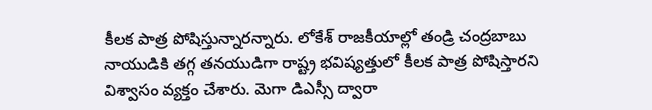కీలక పాత్ర పోషిస్తున్నారన్నారు. లోకేశ్ రాజకీయాల్లో తండ్రి చంద్రబాబు నాయుడికి తగ్గ తనయుడిగా రాష్ట్ర భవిష్యత్తులో కీలక పాత్ర పోషిస్తారని విశ్వాసం వ్యక్తం చేశారు. మెగా డిఎస్సీ ద్వారా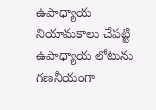ఉపాధ్యాయ నియామకాలు చేపట్టి ఉపాధ్యాయ లోటును గణనీయంగా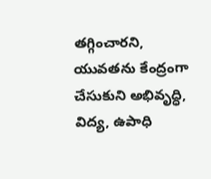తగ్గించారని, యువతను కేంద్రంగా చేసుకుని అభివృద్ధి, విద్య, ఉపాధి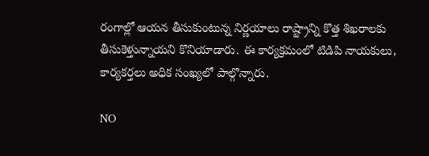రంగాల్లో ఆయన తీసుకుంటున్న నిర్ణయాలు రాష్ట్రాన్ని కొత్త శిఖరాలకు తీసుకెళ్తున్నాయని కొనియాడారు. ఈ కార్యక్రమంలో టిడిపి నాయకులు, కార్యకర్తలు అధిక సంఖ్యలో పాల్గొన్నారు.

NO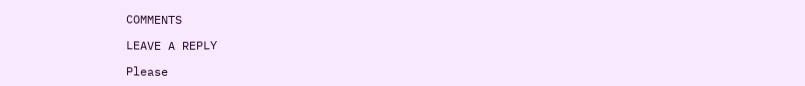COMMENTS

LEAVE A REPLY

Please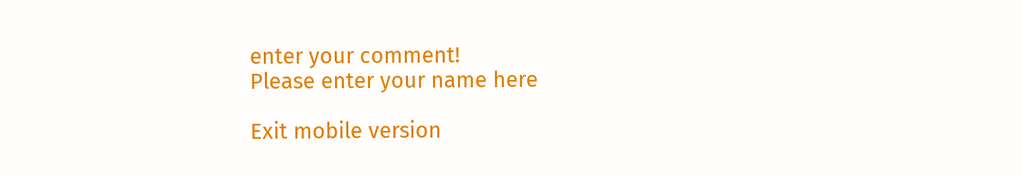enter your comment!
Please enter your name here

Exit mobile version